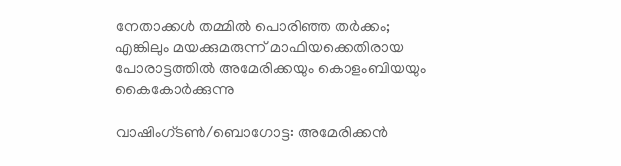നേതാക്കൾ തമ്മിൽ പൊരിഞ്ഞ തർക്കം; എങ്കിലും മയക്കുമരുന്ന് മാഫിയക്കെതിരായ പോരാട്ടത്തിൽ അമേരിക്കയും കൊളംബിയയും കൈകോർക്കുന്നു

വാഷിംഗ്ടൺ/ബൊഗോട്ട: അമേരിക്കൻ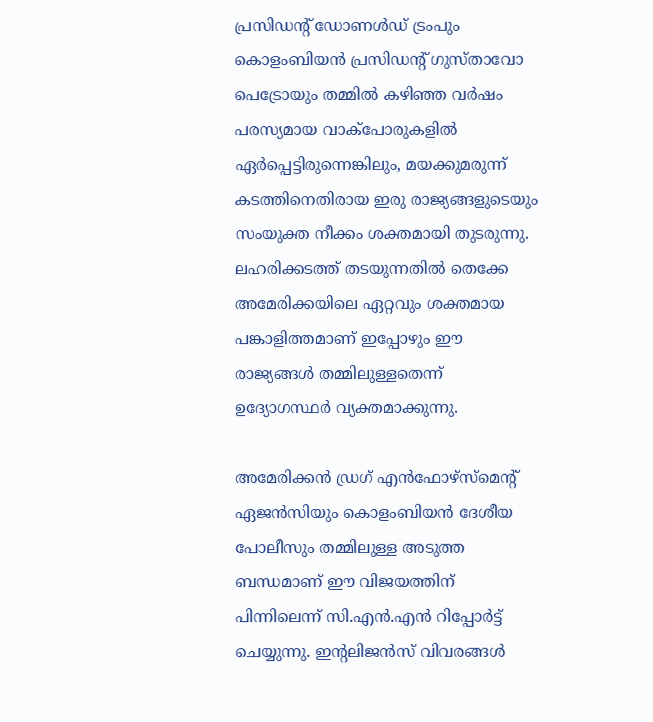പ്രസിഡന്‍റ് ഡോണൾഡ് ട്രംപും കൊളംബിയൻ പ്രസിഡന്റ് ഗുസ്താവോ പെട്രോയും തമ്മിൽ കഴിഞ്ഞ വർഷം പരസ്യമായ വാക്പോരുകളിൽ ഏർപ്പെട്ടിരുന്നെങ്കിലും, മയക്കുമരുന്ന് കടത്തിനെതിരായ ഇരു രാജ്യങ്ങളുടെയും സംയുക്ത നീക്കം ശക്തമായി തുടരുന്നു. ലഹരിക്കടത്ത് തടയുന്നതിൽ തെക്കേ അമേരിക്കയിലെ ഏറ്റവും ശക്തമായ പങ്കാളിത്തമാണ് ഇപ്പോഴും ഈ രാജ്യങ്ങൾ തമ്മിലുള്ളതെന്ന് ഉദ്യോഗസ്ഥർ വ്യക്തമാക്കുന്നു.

അമേരിക്കൻ ഡ്രഗ് എൻഫോഴ്‌സ്‌മെന്റ് ഏജൻസിയും കൊളംബിയൻ ദേശീയ പോലീസും തമ്മിലുള്ള അടുത്ത ബന്ധമാണ് ഈ വിജയത്തിന് പിന്നിലെന്ന് സി.എൻ.എൻ റിപ്പോർട്ട് ചെയ്യുന്നു. ഇന്റലിജൻസ് വിവരങ്ങൾ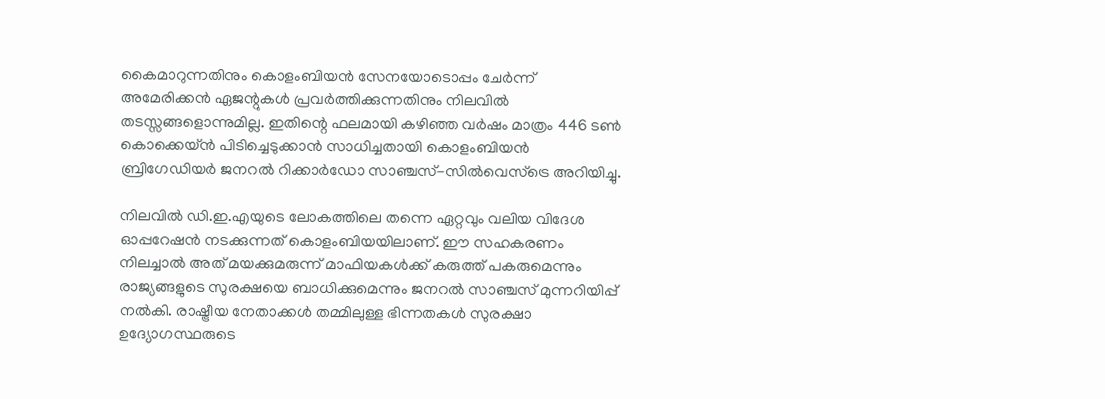കൈമാറുന്നതിനും കൊളംബിയൻ സേനയോടൊപ്പം ചേർന്ന് അമേരിക്കൻ ഏജന്റുകൾ പ്രവർത്തിക്കുന്നതിനും നിലവിൽ തടസ്സങ്ങളൊന്നുമില്ല. ഇതിന്റെ ഫലമായി കഴിഞ്ഞ വർഷം മാത്രം 446 ടൺ കൊക്കെയ്ൻ പിടിച്ചെടുക്കാൻ സാധിച്ചതായി കൊളംബിയൻ ബ്രിഗേഡിയർ ജനറൽ റിക്കാർഡോ സാഞ്ചസ്-സിൽവെസ്‌ട്രെ അറിയിച്ചു.

നിലവിൽ ഡി.ഇ.എയുടെ ലോകത്തിലെ തന്നെ ഏറ്റവും വലിയ വിദേശ ഓപ്പറേഷൻ നടക്കുന്നത് കൊളംബിയയിലാണ്. ഈ സഹകരണം നിലച്ചാൽ അത് മയക്കുമരുന്ന് മാഫിയകൾക്ക് കരുത്ത് പകരുമെന്നും രാജ്യങ്ങളുടെ സുരക്ഷയെ ബാധിക്കുമെന്നും ജനറൽ സാഞ്ചസ് മുന്നറിയിപ്പ് നൽകി. രാഷ്ട്രീയ നേതാക്കൾ തമ്മിലുള്ള ഭിന്നതകൾ സുരക്ഷാ ഉദ്യോഗസ്ഥരുടെ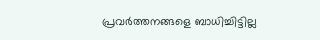പ്രവർത്തനങ്ങളെ ബാധിച്ചിട്ടില്ല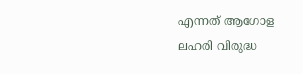എന്നത് ആഗോള ലഹരി വിരുദ്ധ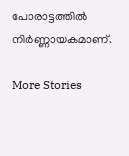പോരാട്ടത്തിൽ നിർണ്ണായകമാണ്.

More Stories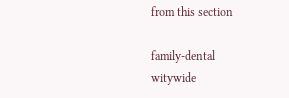from this section

family-dental
witywide